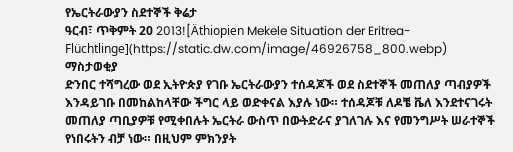የኤርትራውያን ስደተኞች ቅሬታ
ዓርብ፣ ጥቅምት 20 2013![Äthiopien Mekele Situation der Eritrea-Flüchtlinge](https://static.dw.com/image/46926758_800.webp)
ማስታወቂያ
ድንበር ተሻግረው ወደ ኢትዮጵያ የገቡ ኤርትራውያን ተሰዳጆች ወደ ስደተኞች መጠለያ ጣብያዎች እንዳይገቡ በመከልከላቸው ችግር ላይ ወድቀናል እያሉ ነው። ተሰዳጆቹ ለዶቼ ቬለ እንደተናገሩት መጠለያ ጣቢያዎቹ የሚቀበሉት ኤርትራ ውስጥ በውትድራና ያገለገሉ እና የመንግሥት ሠራተኞች የነበሩትን ብቻ ነው። በዚህም ምክንያት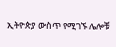ኢትዮጵያ ውስጥ የሚገኙ ሌሎቹ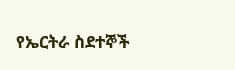የኤርትራ ስደተኞች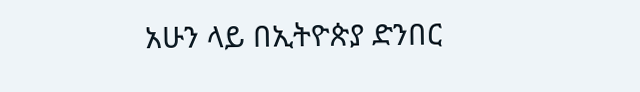አሁን ላይ በኢትዮጵያ ድንበር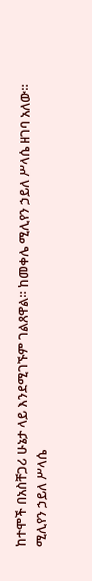ከተሞች በአስቸጋሪ ሁኔታ ላይ እንደሚገኙም ገልጸዋል። ከመቀሌ ሚሊየን ኃይለ ሥላሴ ዘገባ አለው።
ሚሊየን ኃይለ ሥላሴ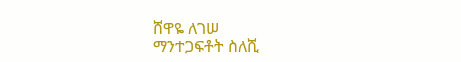ሸዋዬ ለገሠ
ማንተጋፍቶት ስለሺ